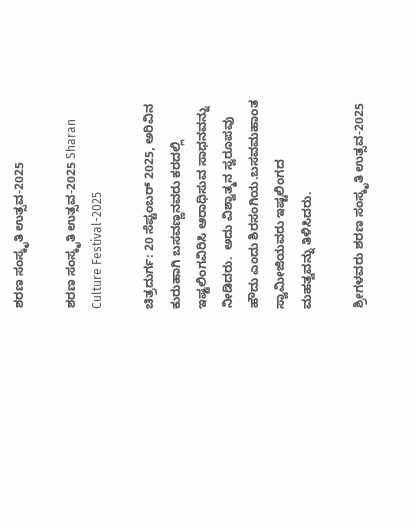ಶರಣ ಸಂಸ್ಕೃತಿ ಉತ್ಸವ-2025

ಶರಣ ಸಂಸ್ಕೃತಿ ಉತ್ಸವ-2025 Sharan Culture Festival-2025

ಚಿತ್ರದುರ್ಗ: 20 ಸೆಪ್ಟಂಬರ್ 2025, ಅರಿವಿನ ಕುರುಹಾಗಿ ಬಸವಣ್ಣನವರು ಕರದಲ್ಲಿ ಇಷ್ಟಲಿಂಗವಿರಿಸಿ ಆರಾಧಿಸುವ ಸಾಧನವನ್ನು ನೀಡಿದರು.  ಅದು ವಿಶ್ವಾತ್ಮನ ಸ್ವರೂಪವು ಹೌದು ಎಂದು ಶಿರಸಂಗಿಯ.ಬಸವಮಹಾಂತ ಸ್ವಾಮೀಜಿಯವರು ಇಷ್ಟಲಿಂಗದ ಮಹತ್ವವನ್ನು ತಿಳಿಸಿದರು.

ಶ್ರೀಗಳವರು ಶರಣ ಸಂಸ್ಕೃತಿ ಉತ್ಸವ-2025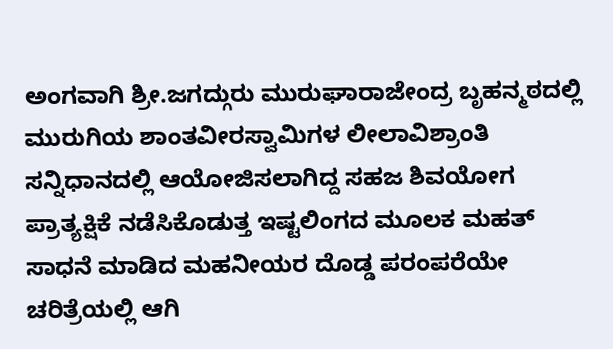ಅಂಗವಾಗಿ ಶ್ರೀ.ಜಗದ್ಗುರು ಮುರುಘಾರಾಜೇಂದ್ರ ಬೃಹನ್ಮಠದಲ್ಲಿ ಮುರುಗಿಯ ಶಾಂತವೀರಸ್ವಾಮಿಗಳ ಲೀಲಾವಿಶ್ರಾಂತಿ ಸನ್ನಿಧಾನದಲ್ಲಿ ಆಯೋಜಿಸಲಾಗಿದ್ದ ಸಹಜ ಶಿವಯೋಗ ಪ್ರಾತ್ಯಕ್ಷಿಕೆ ನಡೆಸಿಕೊಡುತ್ತ ಇಷ್ಟಲಿಂಗದ ಮೂಲಕ ಮಹತ್ ಸಾಧನೆ ಮಾಡಿದ ಮಹನೀಯರ ದೊಡ್ಡ ಪರಂಪರೆಯೇ ಚರಿತ್ರೆಯಲ್ಲಿ ಆಗಿ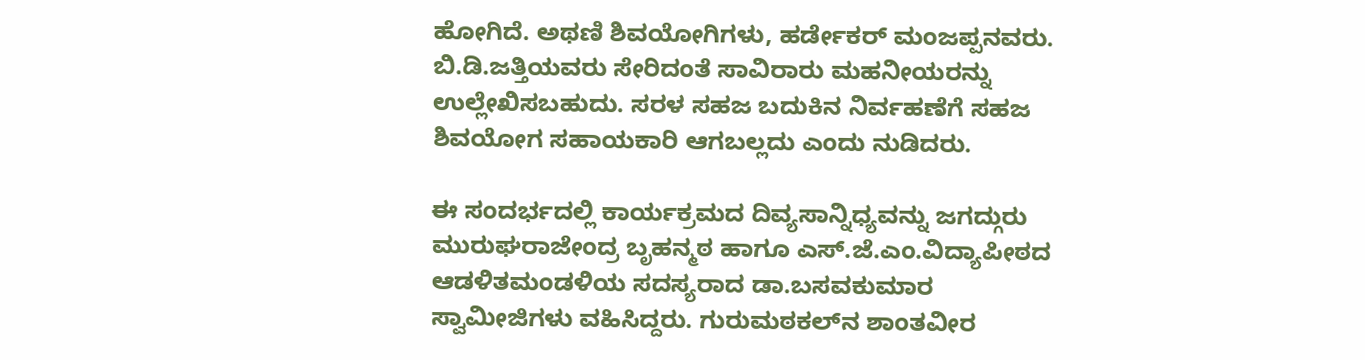ಹೋಗಿದೆ. ಅಥಣಿ ಶಿವಯೋಗಿಗಳು, ಹರ್ಡೇಕರ್ ಮಂಜಪ್ಪನವರು. ಬಿ.ಡಿ.ಜತ್ತಿಯವರು ಸೇರಿದಂತೆ ಸಾವಿರಾರು ಮಹನೀಯರನ್ನು ಉಲ್ಲೇಖಿಸಬಹುದು. ಸರಳ ಸಹಜ ಬದುಕಿನ ನಿರ್ವಹಣೆಗೆ ಸಹಜ ಶಿವಯೋಗ ಸಹಾಯಕಾರಿ ಆಗಬಲ್ಲದು ಎಂದು ನುಡಿದರು.

ಈ ಸಂದರ್ಭದಲ್ಲಿ ಕಾರ್ಯಕ್ರಮದ ದಿವ್ಯಸಾನ್ನಿಧ್ಯವನ್ನು ಜಗದ್ಗುರು ಮುರುಘರಾಜೇಂದ್ರ ಬೃಹನ್ಮಠ ಹಾಗೂ ಎಸ್‌.ಜೆ.ಎಂ.ವಿದ್ಯಾಪೀಠದ ಆಡಳಿತಮಂಡಳಿಯ ಸದಸ್ಯರಾದ ಡಾ.ಬಸವಕುಮಾರ ಸ್ವಾಮೀಜಿಗಳು ವಹಿಸಿದ್ದರು. ಗುರುಮಠಕಲ್‌ನ ಶಾಂತವೀರ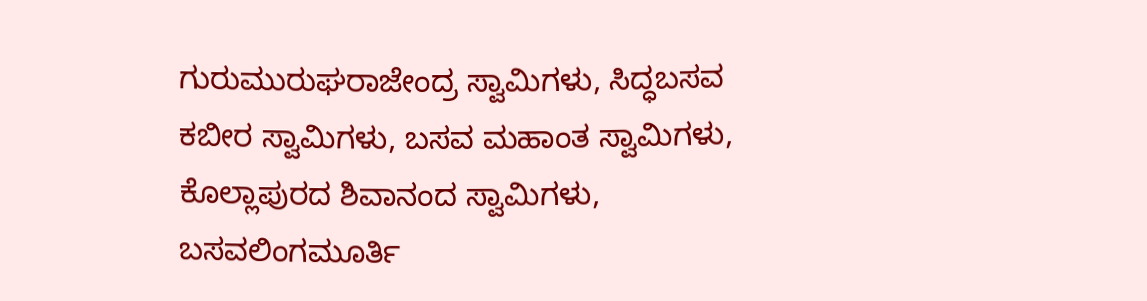ಗುರುಮುರುಘರಾಜೇಂದ್ರ ಸ್ವಾಮಿಗಳು, ಸಿದ್ಧಬಸವ ಕಬೀರ ಸ್ವಾಮಿಗಳು, ಬಸವ ಮಹಾಂತ ಸ್ವಾಮಿಗಳು, ಕೊಲ್ಲಾಪುರದ ಶಿವಾನಂದ ಸ್ವಾಮಿಗಳು, ಬಸವಲಿಂಗಮೂರ್ತಿ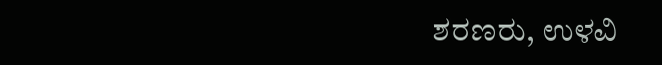ಶರಣರು, ಉಳವಿ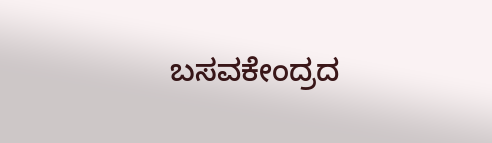ಬಸವಕೇಂದ್ರದ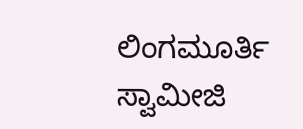ಲಿಂಗಮೂರ್ತಿ ಸ್ವಾಮೀಜಿ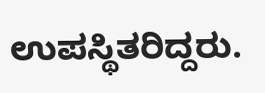ಉಪಸ್ಥಿತರಿದ್ದರು.